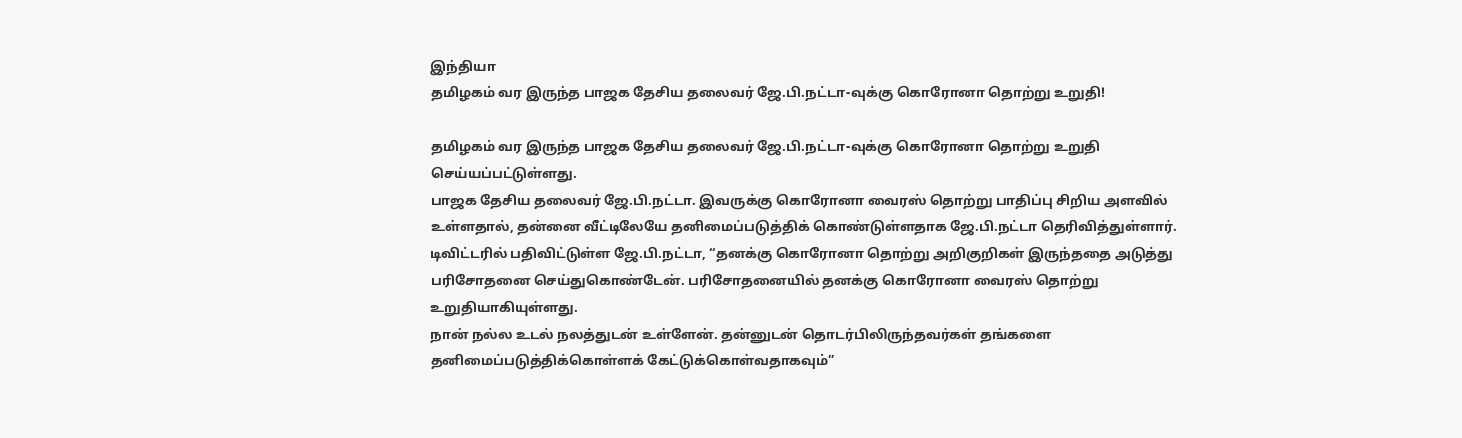இந்தியா
தமிழகம் வர இருந்த பாஜக தேசிய தலைவர் ஜே.பி.நட்டா-வுக்கு கொரோனா தொற்று உறுதி!

தமிழகம் வர இருந்த பாஜக தேசிய தலைவர் ஜே.பி.நட்டா-வுக்கு கொரோனா தொற்று உறுதி செய்யப்பட்டுள்ளது.
பாஜக தேசிய தலைவர் ஜே.பி.நட்டா. இவருக்கு கொரோனா வைரஸ் தொற்று பாதிப்பு சிறிய அளவில் உள்ளதால், தன்னை வீட்டிலேயே தனிமைப்படுத்திக் கொண்டுள்ளதாக ஜே.பி.நட்டா தெரிவித்துள்ளார்.
டிவிட்டரில் பதிவிட்டுள்ள ஜே.பி.நட்டா, “தனக்கு கொரோனா தொற்று அறிகுறிகள் இருந்ததை அடுத்து பரிசோதனை செய்துகொண்டேன். பரிசோதனையில் தனக்கு கொரோனா வைரஸ் தொற்று உறுதியாகியுள்ளது.
நான் நல்ல உடல் நலத்துடன் உள்ளேன். தன்னுடன் தொடர்பிலிருந்தவர்கள் தங்களை தனிமைப்படுத்திக்கொள்ளக் கேட்டுக்கொள்வதாகவும்”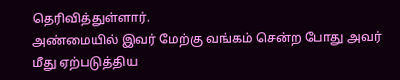தெரிவித்துள்ளார்.
அண்மையில் இவர் மேற்கு வங்கம் சென்ற போது அவர் மீது ஏற்படுத்திய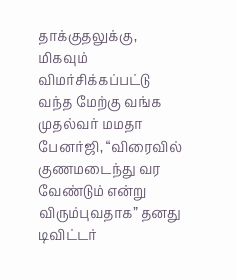தாக்குதலுக்கு, மிகவும் விமர்சிக்கப்பட்டு வந்த மேற்கு வங்க முதல்வர் மமதா பேனர்ஜி, “விரைவில் குணமடைந்து வர வேண்டும் என்று விரும்புவதாக” தனது டிவிட்டர்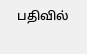பதிவில்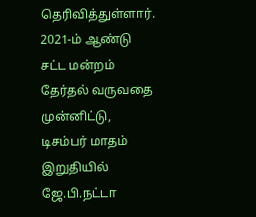தெரிவித்துள்ளார்.
2021-ம் ஆண்டு சட்ட மன்றம் தேர்தல் வருவதை முன்னிட்டு, டிசம்பர் மாதம் இறுதியில் ஜே.பி.நட்டா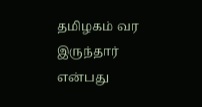தமிழகம் வர இருந்தார் என்பது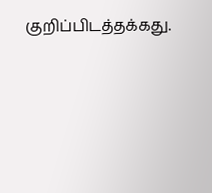குறிப்பிடத்தக்கது.